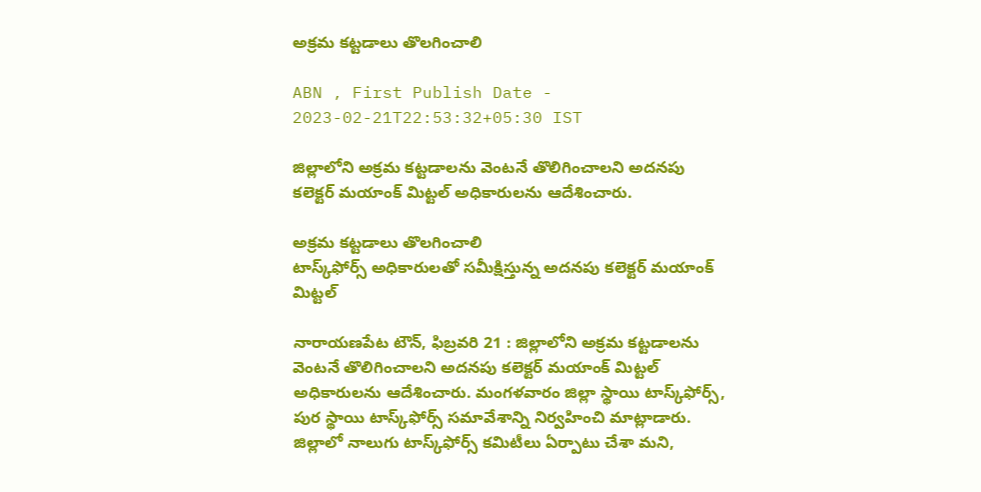అక్రమ కట్టడాలు తొలగించాలి

ABN , First Publish Date - 2023-02-21T22:53:32+05:30 IST

జిల్లాలోని అక్రమ కట్టడాలను వెంటనే తొలిగించాలని అదనపు కలెక్టర్‌ మయాంక్‌ మిట్టల్‌ అధికారులను ఆదేశించారు.

అక్రమ కట్టడాలు తొలగించాలి
టాస్క్‌ఫోర్స్‌ అధికారులతో సమీక్షిస్తున్న అదనపు కలెక్టర్‌ మయాంక్‌ మిట్టల్‌

నారాయణపేట టౌన్‌, ఫిబ్రవరి 21 : జిల్లాలోని అక్రమ కట్టడాలను వెంటనే తొలిగించాలని అదనపు కలెక్టర్‌ మయాంక్‌ మిట్టల్‌ అధికారులను ఆదేశించారు. మంగళవారం జిల్లా స్థాయి టాస్క్‌ఫోర్స్‌, పుర స్థాయి టాస్క్‌ఫోర్స్‌ సమావేశాన్ని నిర్వహించి మాట్లాడారు. జిల్లాలో నాలుగు టాస్క్‌ఫోర్స్‌ కమిటీలు ఏర్పాటు చేశా మని,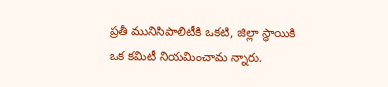ప్రతీ మునిసిపాలిటీకి ఒకటి, జిల్లా స్థాయికి ఒక కమిటీ నియమించామ న్నారు.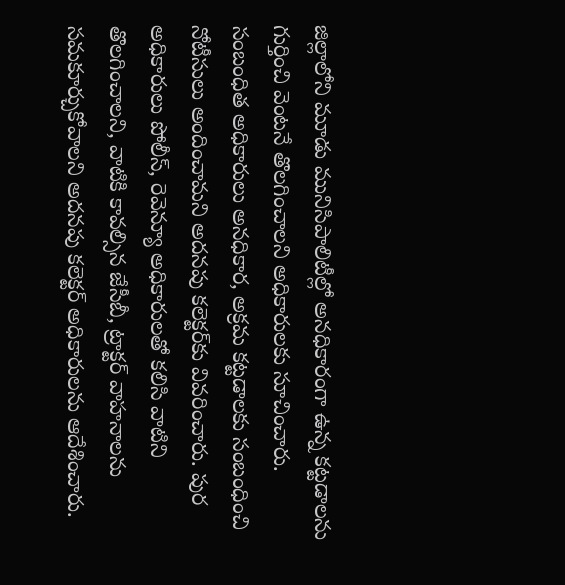జిల్లాలోని మూడు మునిసిపాలిటీల్లో అనధికారంగా ఉన్న కట్టడాలను గుర్తించి వెంటనే తొలగించాలని అధికారులకు సూచించారు. సంబంధిత అధికారులు అనధికార, అక్రమ కట్టడాలకు సంబంధించి నోటీసులు అందించామని అదనపు కలెక్టర్‌కు వివరించారు. పుర అధికారులు పోలీస్‌, రెవెన్యూ అధికారులతో కలిసి వాటిని తొలగించాలని, వాటికి కావల్సిన జేసీబీ, ట్రాక్టర్‌ వాహనాలను సమకూర్చుకోవాలని అదనపు కలెక్టర్‌ అధికారులను ఆదేశించారు.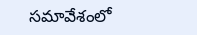సమావేశంలో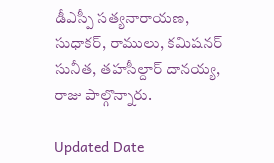డీఎస్పీ సత్యనారాయణ, సుధాకర్‌, రాములు, కమిషనర్‌ సునీత, తహసీల్దార్‌ దానయ్య, రాజు పాల్గొన్నారు.

Updated Date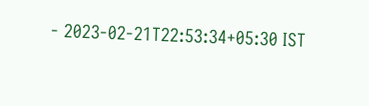- 2023-02-21T22:53:34+05:30 IST